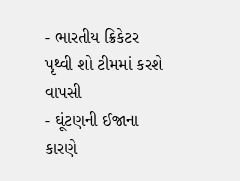- ભારતીય ક્રિકેટર પૃથ્વી શો ટીમમાં કરશે વાપસી
- ઘૂંટણની ઈજાના કારણે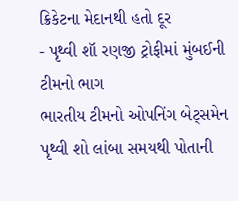ક્રિકેટના મેદાનથી હતો દૂર
- પૃથ્વી શૉ રણજી ટ્રોફીમાં મુંબઈની ટીમનો ભાગ
ભારતીય ટીમનો ઓપનિંગ બેટ્સમેન પૃથ્વી શો લાંબા સમયથી પોતાની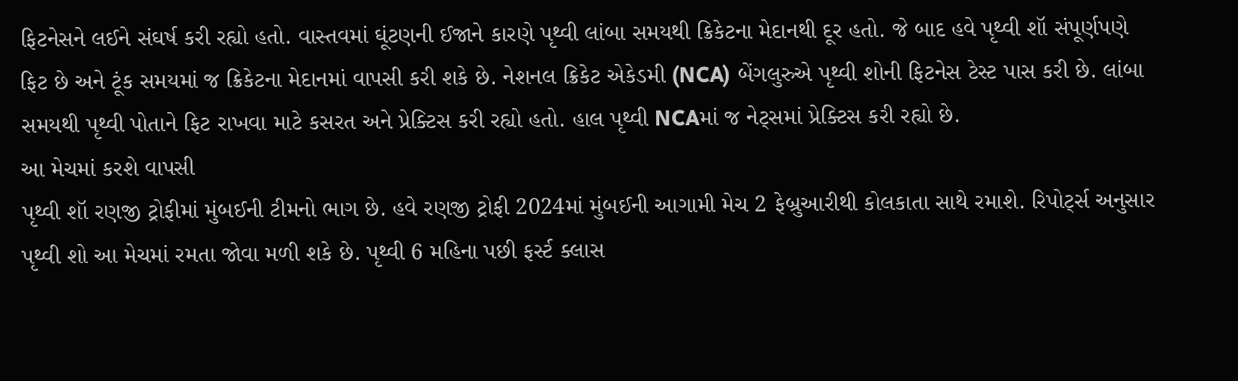ફિટનેસને લઈને સંઘર્ષ કરી રહ્યો હતો. વાસ્તવમાં ઘૂંટણની ઈજાને કારણે પૃથ્વી લાંબા સમયથી ક્રિકેટના મેદાનથી દૂર હતો. જે બાદ હવે પૃથ્વી શૉ સંપૂર્ણપણે ફિટ છે અને ટૂંક સમયમાં જ ક્રિકેટના મેદાનમાં વાપસી કરી શકે છે. નેશનલ ક્રિકેટ એકેડમી (NCA) બેંગલુરુએ પૃથ્વી શોની ફિટનેસ ટેસ્ટ પાસ કરી છે. લાંબા સમયથી પૃથ્વી પોતાને ફિટ રાખવા માટે કસરત અને પ્રેક્ટિસ કરી રહ્યો હતો. હાલ પૃથ્વી NCAમાં જ નેટ્સમાં પ્રેક્ટિસ કરી રહ્યો છે.
આ મેચમાં કરશે વાપસી
પૃથ્વી શૉ રણજી ટ્રોફીમાં મુંબઈની ટીમનો ભાગ છે. હવે રણજી ટ્રોફી 2024માં મુંબઈની આગામી મેચ 2 ફેબ્રુઆરીથી કોલકાતા સાથે રમાશે. રિપોર્ટ્સ અનુસાર પૃથ્વી શો આ મેચમાં રમતા જોવા મળી શકે છે. પૃથ્વી 6 મહિના પછી ફર્સ્ટ ક્લાસ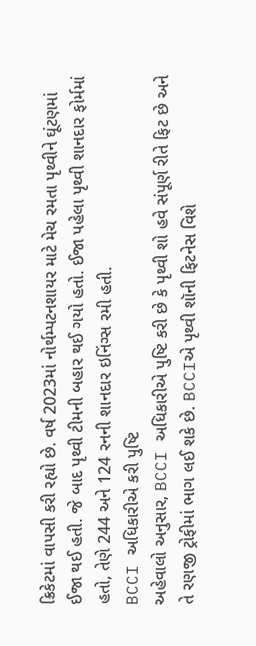ક્રિકેટમાં વાપસી કરી રહ્યો છે. વર્ષ 2023માં નોર્થમ્પટનશાયર માટે મેચ રમતા પૃથ્વીને ઘૂંટણમાં ઈજા થઈ હતી. જે બાદ પૃથ્વી ટીમની બહાર થઈ ગયો હતો. ઈજા પહેલા પૃથ્વી શાનદાર ફોર્મમાં હતો, તેણે 244 અને 124 રનની શાનદાર ઇનિંગ્સ રમી હતી.
BCCI અધિકારીએ કરી પુષ્ટિ
અહેવાલો અનુસાર, BCCI અધિકારીએ પુષ્ટિ કરી છે કે પૃથ્વી શો હવે સંપૂર્ણ રીતે ફિટ છે અને તે રણજી ટ્રોફીમાં ભાગ લઈ શકે છે. BCCIએ પૃથ્વી શૉની ફિટનેસ વિશે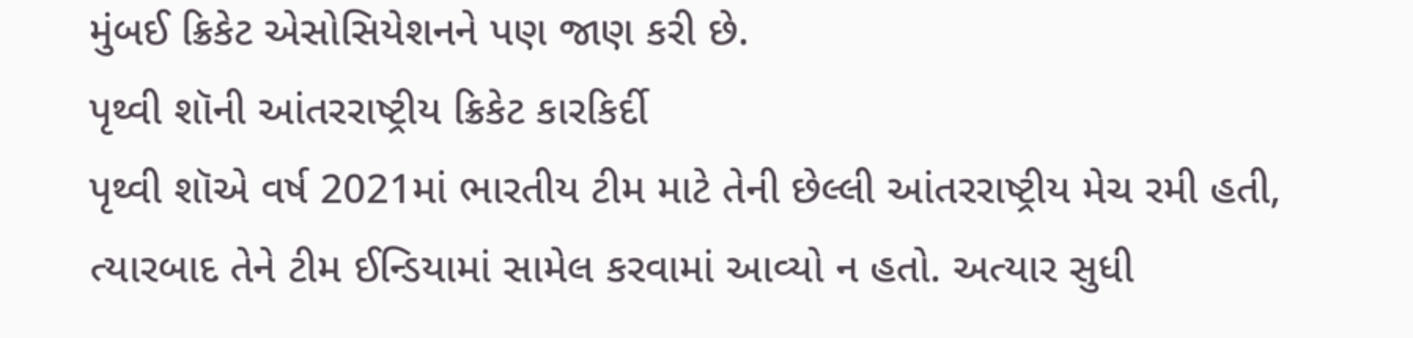મુંબઈ ક્રિકેટ એસોસિયેશનને પણ જાણ કરી છે.
પૃથ્વી શૉની આંતરરાષ્ટ્રીય ક્રિકેટ કારકિર્દી
પૃથ્વી શૉએ વર્ષ 2021માં ભારતીય ટીમ માટે તેની છેલ્લી આંતરરાષ્ટ્રીય મેચ રમી હતી, ત્યારબાદ તેને ટીમ ઈન્ડિયામાં સામેલ કરવામાં આવ્યો ન હતો. અત્યાર સુધી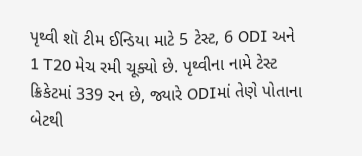પૃથ્વી શૉ ટીમ ઈન્ડિયા માટે 5 ટેસ્ટ, 6 ODI અને 1 T20 મેચ રમી ચૂક્યો છે. પૃથ્વીના નામે ટેસ્ટ ક્રિકેટમાં 339 રન છે, જ્યારે ODIમાં તેણે પોતાના બેટથી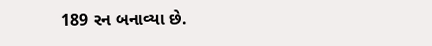189 રન બનાવ્યા છે.